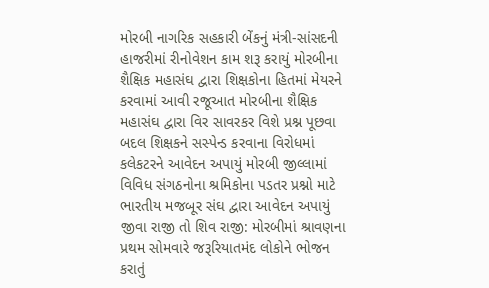મોરબી નાગરિક સહકારી બેંકનું મંત્રી-સાંસદની હાજરીમાં રીનોવેશન કામ શરૂ કરાયું મોરબીના શૈક્ષિક મહાસંઘ દ્વારા શિક્ષકોના હિતમાં મેયરને કરવામાં આવી રજૂઆત મોરબીના શૈક્ષિક મહાસંઘ દ્વારા વિર સાવરકર વિશે પ્રશ્ન પૂછવા બદલ શિક્ષકને સસ્પેન્ડ કરવાના વિરોધમાં કલેકટરને આવેદન અપાયું મોરબી જીલ્લામાં વિવિધ સંગઠનોના શ્રમિકોના પડતર પ્રશ્નો માટે ભારતીય મજબૂર સંઘ દ્વારા આવેદન અપાયું જીવા રાજી તો શિવ રાજી: મોરબીમાં શ્રાવણના પ્રથમ સોમવારે જરૂરિયાતમંદ લોકોને ભોજન કરાતું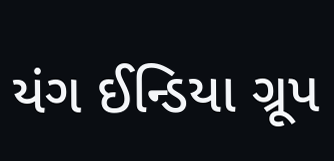યંગ ઈન્ડિયા ગ્રૂપ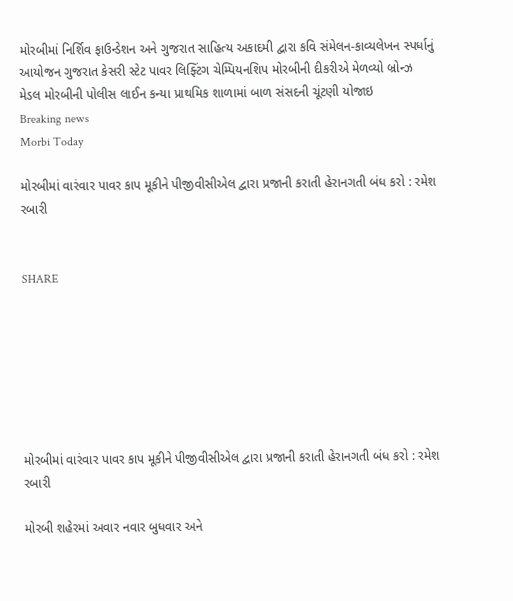મોરબીમાં નિર્શિવ ફાઉન્ડેશન અને ગુજરાત સાહિત્ય અકાદમી દ્વારા કવિ સંમેલન-કાવ્યલેખન સ્પર્ધાનું આયોજન ગુજરાત કેસરી સ્ટેટ પાવર લિફ્ટિંગ ચેમ્પિયનશિપ મોરબીની દીકરીએ મેળવ્યો બ્રોન્ઝ મેડલ મોરબીની પોલીસ લાઈન કન્યા પ્રાથમિક શાળામાં બાળ સંસદની ચૂંટણી યોજાઇ
Breaking news
Morbi Today

મોરબીમાં વારંવાર પાવર કાપ મૂકીને પીજીવીસીએલ દ્વારા પ્રજાની કરાતી હેરાનગતી બંધ કરો : રમેશ રબારી


SHARE







મોરબીમાં વારંવાર પાવર કાપ મૂકીને પીજીવીસીએલ દ્વારા પ્રજાની કરાતી હેરાનગતી બંધ કરો : રમેશ રબારી

મોરબી શહેરમાં અવાર નવાર બુધવાર અને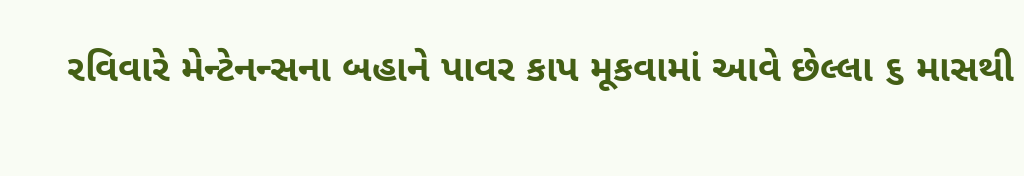રવિવારે મેન્ટેનન્સના બહાને પાવર કાપ મૂકવામાં આવે છેલ્લા ૬ માસથી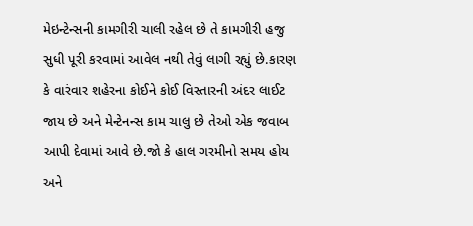મેઇન્ટેન્સની કામગીરી ચાલી રહેલ છે તે કામગીરી હજુ સુધી પૂરી કરવામાં આવેલ નથી તેવું લાગી રહ્યું છે.કારણ કે વારંવાર શહેરના કોઈને કોઈ વિસ્તારની અંદર લાઈટ જાય છે અને મેન્ટેનન્સ કામ ચાલુ છે તેઓ એક જવાબ આપી દેવામાં આવે છે.જો કે હાલ ગરમીનો સમય હોય અને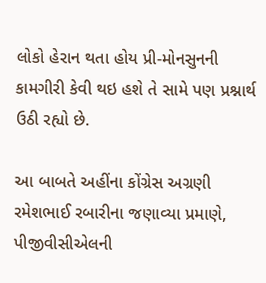લોકો હેરાન થતા હોય પ્રી-મોનસુનની કામગીરી કેવી થઇ હશે તે સામે પણ પ્રશ્નાર્થ ઉઠી રહ્યો છે.

આ બાબતે અહીંના કોંગ્રેસ અગ્રણી રમેશભાઈ રબારીના જણાવ્યા પ્રમાણે, પીજીવીસીએલની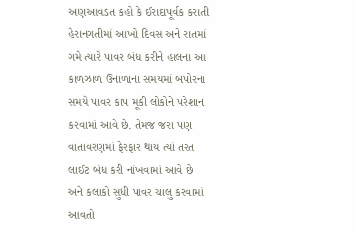અણઆવડત કહો કે ઈરાદાપૂર્વક કરાતી હેરાનગતીમાં આખો દિવસ અને રાતમાં ગમે ત્યારે પાવર બંધ કરીને હાલના આ કાળઝાળ ઉનાળાના સમયમાં બપોરના સમયે પાવર કાપ મૂકી લોકોને પરેશાન કરવામાં આવે છે. તેમજ જરા પણ વાતાવરણમાં ફેરફાર થાય ત્યાં તરત લાઈટ બંધ કરી નાંખવામાં આવે છે અને કલાકો સુધી પાવર ચાલુ કરવામાં આવતો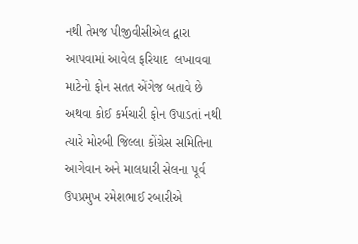નથી તેમજ પીજીવીસીએલ દ્વારા આપવામાં આવેલ ફરિયાદ  લખાવવા માટેનો ફોન સતત એંગેજ બતાવે છે અથવા કોઈ કર્મચારી ફોન ઉપાડતાં નથી ત્યારે મોરબી જિલ્લા કોંગ્રેસ સમિતિના આગેવાન અને માલધારી સેલના પૂર્વ ઉપપ્રમુખ રમેશભાઈ રબારીએ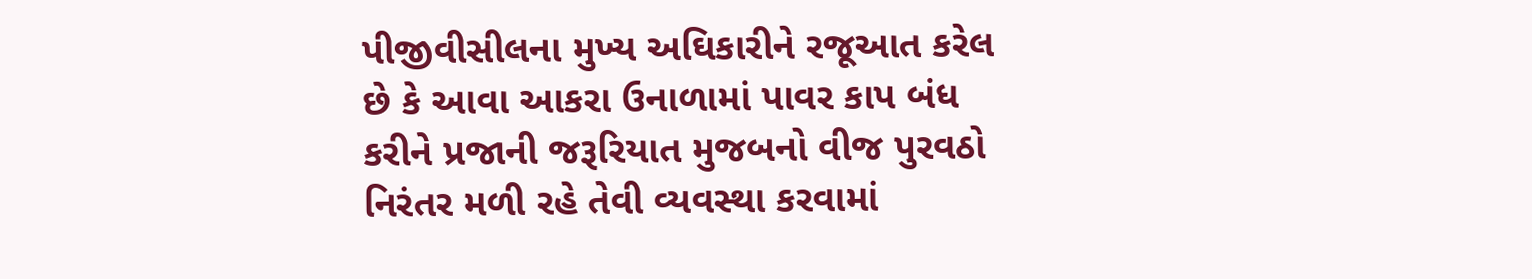પીજીવીસીલના મુખ્ય અઘિકારીને રજૂઆત કરેલ છે કે આવા આકરા ઉનાળામાં પાવર કાપ બંધ કરીને પ્રજાની જરૂરિયાત મુજબનો વીજ પુરવઠો નિરંતર મળી રહે તેવી વ્યવસ્થા કરવામાં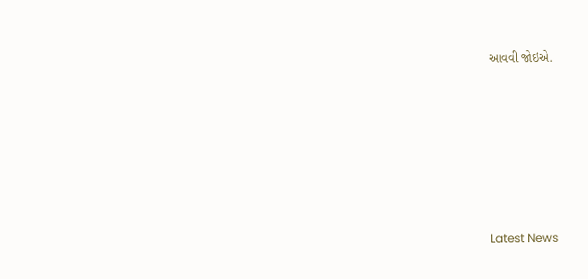આવવી જોઇએ.






Latest News